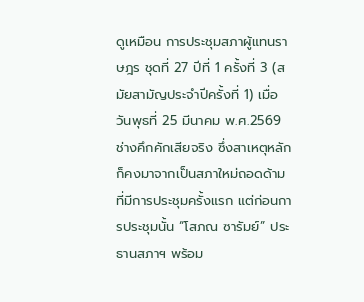ดูเหมือน การประชุมสภาผู้แทนราษฎร ชุดที่ 27 ปีที่ 1 ครั้งที่ 3 (สมัยสามัญประจำปีครั้งที่ 1) เมื่อวันพุธที่ 25 มีนาคม พ.ศ.2569 ช่างคึกคักเสียจริง ซึ่งสาเหตุหลักก็คงมาจากเป็นสภาใหม่ถอดด้ามที่มีการประชุมครั้งแรก แต่ก่อนการประชุมนั้น “โสภณ ซารัมย์” ประธานสภาฯ พร้อม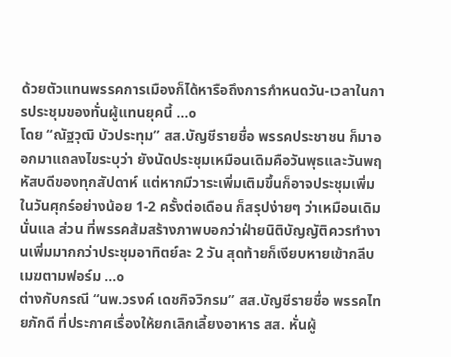ด้วยตัวแทนพรรคการเมืองก็ได้หารือถึงการกำหนดวัน-เวลาในการประชุมของทั่นผู้แทนยุคนี้ ...๐
โดย “ณัฐวุฒิ บัวประทุม” สส.บัญชีรายชื่อ พรรคประชาชน ก็มาออกมาแถลงไขระบุว่า ยังนัดประชุมเหมือนเดิมคือวันพุธและวันพฤหัสบดีของทุกสัปดาห์ แต่หากมีวาระเพิ่มเติมขึ้นก็อาจประชุมเพิ่มในวันศุกร์อย่างน้อย 1-2 ครั้งต่อเดือน ก็สรุปง่ายๆ ว่าเหมือนเดิมนั่นแล ส่วน ที่พรรคส้มสร้างภาพบอกว่าฝ่ายนิติบัญญัติควรทำงานเพิ่มมากกว่าประชุมอาทิตย์ละ 2 วัน สุดท้ายก็เงียบหายเข้ากลีบเมฆตามฟอร์ม ...๐
ต่างกับกรณี “นพ.วรงค์ เดชกิจวิกรม” สส.บัญชีรายชื่อ พรรคไทยภักดี ที่ประกาศเรื่องให้ยกเลิกเลี้ยงอาหาร สส. หั่นผู้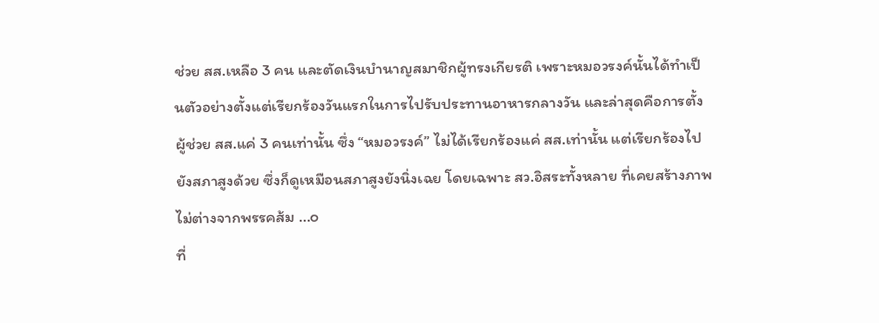ช่วย สส.เหลือ 3 คน และตัดเงินบำนาญสมาชิกผู้ทรงเกียรติ เพราะหมอวรงค์นั้นได้ทำเป็นตัวอย่างตั้งแต่เรียกร้องวันแรกในการไปรับประทานอาหารกลางวัน และล่าสุดคือการตั้งผู้ช่วย สส.แค่ 3 คนเท่านั้น ซึ่ง “หมอวรงค์” ไม่ได้เรียกร้องแค่ สส.เท่านั้น แต่เรียกร้องไปยังสภาสูงด้วย ซึ่งก็ดูเหมือนสภาสูงยังนิ่งเฉย โดยเฉพาะ สว.อิสระทั้งหลาย ที่เคยสร้างภาพไม่ต่างจากพรรคส้ม ...๐
ที่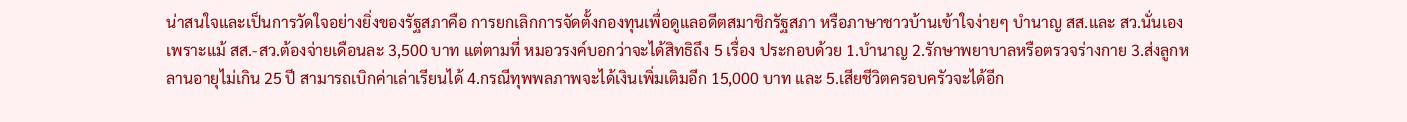น่าสนใจและเป็นการวัดใจอย่างยิ่งของรัฐสภาคือ การยกเลิกการจัดตั้งกองทุนเพื่อดูแลอดีตสมาชิกรัฐสภา หรือภาษาชาวบ้านเข้าใจง่ายๆ บำนาญ สส.และ สว.นั่นเอง เพราะแม้ สส.-สว.ต้องจ่ายเดือนละ 3,500 บาท แต่ตามที่ หมอวรงค์บอกว่าจะได้สิทธิถึง 5 เรื่อง ประกอบด้วย 1.บำนาญ 2.รักษาพยาบาลหรือตรวจร่างกาย 3.ส่งลูกหลานอายุไม่เกิน 25 ปี สามารถเบิกค่าเล่าเรียนได้ 4.กรณีทุพพลภาพจะได้เงินเพิ่มเติมอีก 15,000 บาท และ 5.เสียชีวิตครอบครัวจะได้อีก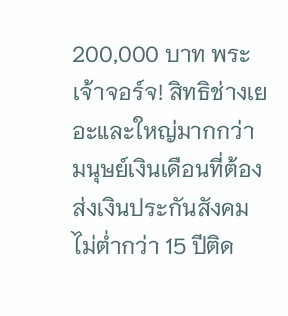200,000 บาท พระเจ้าจอร์จ! สิทธิช่างเยอะและใหญ่มากกว่ามนุษย์เงินเดือนที่ต้องส่งเงินประกันสังคมไม่ต่ำกว่า 15 ปีติด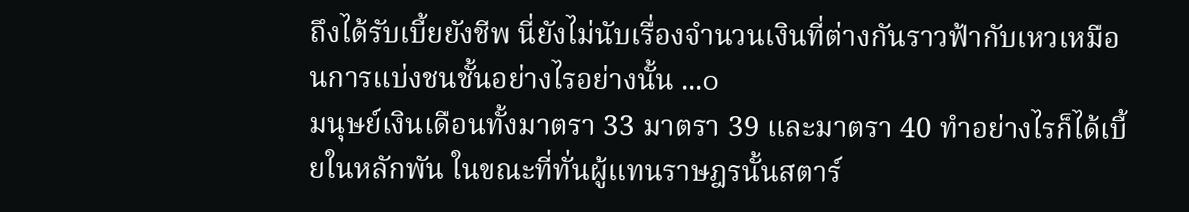ถึงได้รับเบี้ยยังชีพ นี่ยังไม่นับเรื่องจำนวนเงินที่ต่างกันราวฟ้ากับเหวเหมือนการแบ่งชนชั้นอย่างไรอย่างนั้น ...๐
มนุษย์เงินเดือนทั้งมาตรา 33 มาตรา 39 และมาตรา 40 ทำอย่างไรก็ได้เบี้ยในหลักพัน ในขณะที่ทั่นผู้แทนราษฎรนั้นสตาร์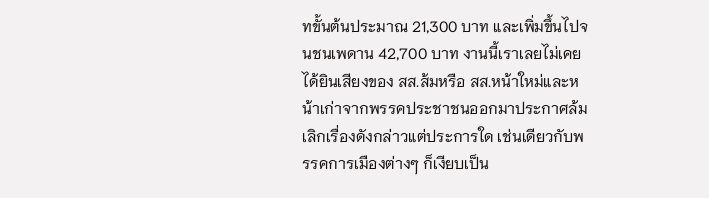ทขั้นต้นประมาณ 21,300 บาท และเพิ่มขึ้นไปจนชนเพดาน 42,700 บาท งานนี้เราเลยไม่เคยได้ยินเสียงของ สส.ส้มหรือ สส.หน้าใหม่และหน้าเก่าจากพรรคประชาชนออกมาประกาศล้มเลิกเรื่องดังกล่าวแต่ประการใด เช่นเดียวกับพรรคการเมืองต่างๆ ก็เงียบเป็น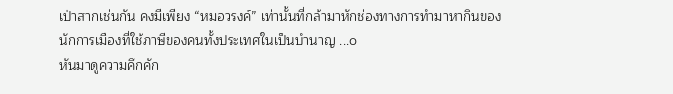เป่าสากเช่นกัน คงมีเพียง “หมอวรงค์” เท่านั้นที่กล้ามาหักช่องทางการทำมาหากินของนักการเมืองที่ใช้ภาษีของคนทั้งประเทศในเป็นบำนาญ ...๐
หันมาดูความคึกคัก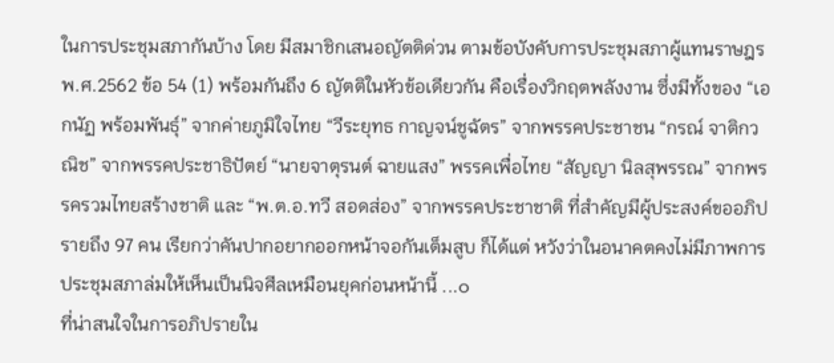ในการประชุมสภากันบ้าง โดย มีสมาชิกเสนอญัตติด่วน ตามข้อบังคับการประชุมสภาผู้แทนราษฎร พ.ศ.2562 ข้อ 54 (1) พร้อมกันถึง 6 ญัตติในหัวข้อเดียวกัน คือเรื่องวิกฤตพลังงาน ซึ่งมีทั้งของ “เอกนัฏ พร้อมพันธุ์” จากค่ายภูมิใจไทย “วีระยุทธ กาญจน์ชูฉัตร” จากพรรคประชาชน “กรณ์ จาติกวณิช” จากพรรคประชาธิปัตย์ “นายจาตุรนต์ ฉายแสง” พรรคเพื่อไทย “สัญญา นิลสุพรรณ” จากพรรครวมไทยสร้างชาติ และ “พ.ต.อ.ทวี สอดส่อง” จากพรรคประชาชาติ ที่สำคัญมีผู้ประสงค์ขออภิปรายถึง 97 คน เรียกว่าคันปากอยากออกหน้าจอกันเต็มสูบ ก็ได้แต่ หวังว่าในอนาคตคงไม่มีภาพการประชุมสภาล่มให้เห็นเป็นนิจศีลเหมือนยุคก่อนหน้านี้ ...๐
ที่น่าสนใจในการอภิปรายใน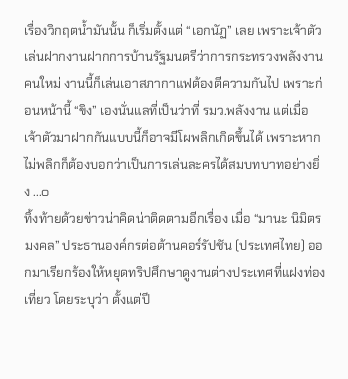เรื่องวิกฤตน้ำมันนั้น ก็เริ่มตั้งแต่ “เอกนัฏ” เลย เพราะเจ้าตัวเล่นฝากงานฝากการบ้านรัฐมนตรีว่าการกระทรวงพลังงานคนใหม่ งานนี้ก็เล่นเอาสภากาแฟต้องตีความกันไป เพราะก่อนหน้านี้ “ขิง” เองนั่นแลที่เป็นว่าที่ รมว.พลังงาน แต่เมื่อเจ้าตัวมาฝากกันแบบนี้ก็อาจมีโผพลิกเกิดขึ้นได้ เพราะหากไม่พลิกก็ต้องบอกว่าเป็นการเล่นละครได้สมบทบาทอย่างยิ่ง ...๐
ทิ้งท้ายด้วยข่าวน่าคิดน่าติดตามอีกเรื่อง เมื่อ “มานะ นิมิตรมงคล” ประธานองค์กรต่อต้านคอร์รัปชัน (ประเทศไทย) ออกมาเรียกร้องให้หยุดทริปศึกษาดูงานต่างประเทศที่แฝงท่องเที่ยว โดยระบุว่า ตั้งแต่ปี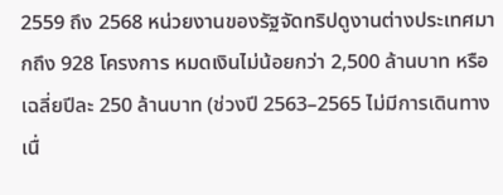2559 ถึง 2568 หน่วยงานของรัฐจัดทริปดูงานต่างประเทศมากถึง 928 โครงการ หมดเงินไม่น้อยกว่า 2,500 ล้านบาท หรือเฉลี่ยปีละ 250 ล้านบาท (ช่วงปี 2563–2565 ไม่มีการเดินทางเนื่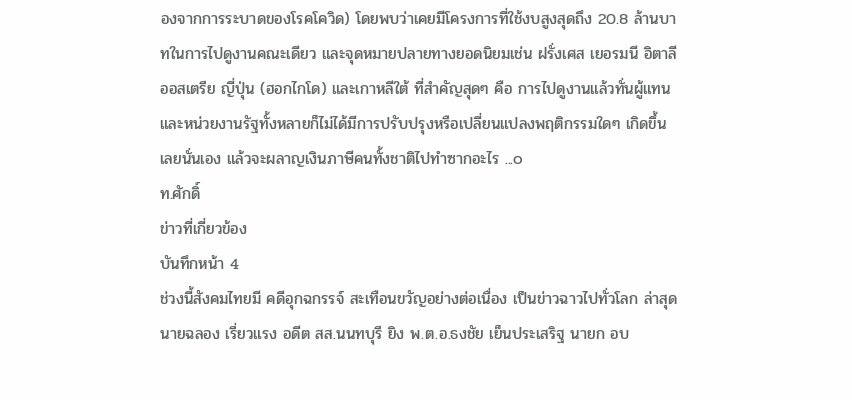องจากการระบาดของโรคโควิด) โดยพบว่าเคยมีโครงการที่ใช้งบสูงสุดถึง 20.8 ล้านบาทในการไปดูงานคณะเดียว และจุดหมายปลายทางยอดนิยมเช่น ฝรั่งเศส เยอรมนี อิตาลี ออสเตรีย ญี่ปุ่น (ฮอกไกโด) และเกาหลีใต้ ที่สำคัญสุดๆ คือ การไปดูงานแล้วทั่นผู้แทนและหน่วยงานรัฐทั้งหลายก็ไม่ได้มีการปรับปรุงหรือเปลี่ยนแปลงพฤติกรรมใดๆ เกิดขึ้นเลยนั่นเอง แล้วจะผลาญเงินภาษีคนทั้งชาติไปทำซากอะไร ...๐
ท.ศักดิ์
ข่าวที่เกี่ยวข้อง
บันทึกหน้า 4
ช่วงนี้สังคมไทยมี คดีอุกฉกรรจ์ สะเทือนขวัญอย่างต่อเนื่อง เป็นข่าวฉาวไปทั่วโลก ล่าสุด นายฉลอง เรี่ยวแรง อดีต สส.นนทบุรี ยิง พ.ต.อ.ธงชัย เย็นประเสริฐ นายก อบ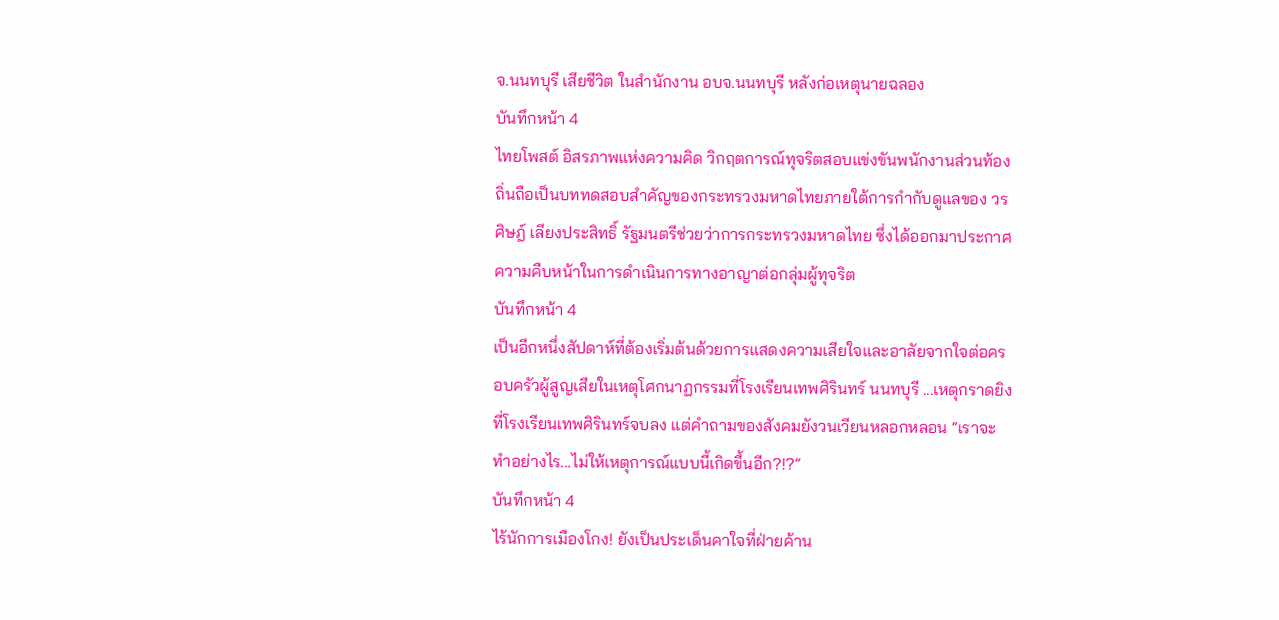จ.นนทบุรี เสียชีวิต ในสำนักงาน อบจ.นนทบุรี หลังก่อเหตุนายฉลอง
บันทึกหน้า 4
ไทยโพสต์ อิสรภาพแห่งความคิด วิกฤตการณ์ทุจริตสอบแข่งขันพนักงานส่วนท้องถิ่นถือเป็นบททดสอบสำคัญของกระทรวงมหาดไทยภายใต้การกำกับดูแลของ วรศิษฎ์ เลียงประสิทธิ์ รัฐมนตรีช่วยว่าการกระทรวงมหาดไทย ซึ่งได้ออกมาประกาศความคืบหน้าในการดำเนินการทางอาญาต่อกลุ่มผู้ทุจริต
บันทึกหน้า 4
เป็นอีกหนึ่งสัปดาห์ที่ต้องเริ่มต้นด้วยการแสดงความเสียใจและอาลัยจากใจต่อครอบครัวผู้สูญเสียในเหตุโศกนาฏกรรมที่โรงเรียนเทพศิรินทร์ นนทบุรี ...เหตุกราดยิงที่โรงเรียนเทพศิรินทร์จบลง แต่คำถามของสังคมยังวนเวียนหลอกหลอน “เราจะทำอย่างไร...ไม่ให้เหตุการณ์แบบนี้เกิดขึ้นอีก?!?”
บันทึกหน้า 4
ไร้นักการเมืองโกง! ยังเป็นประเด็นคาใจที่ฝ่ายค้าน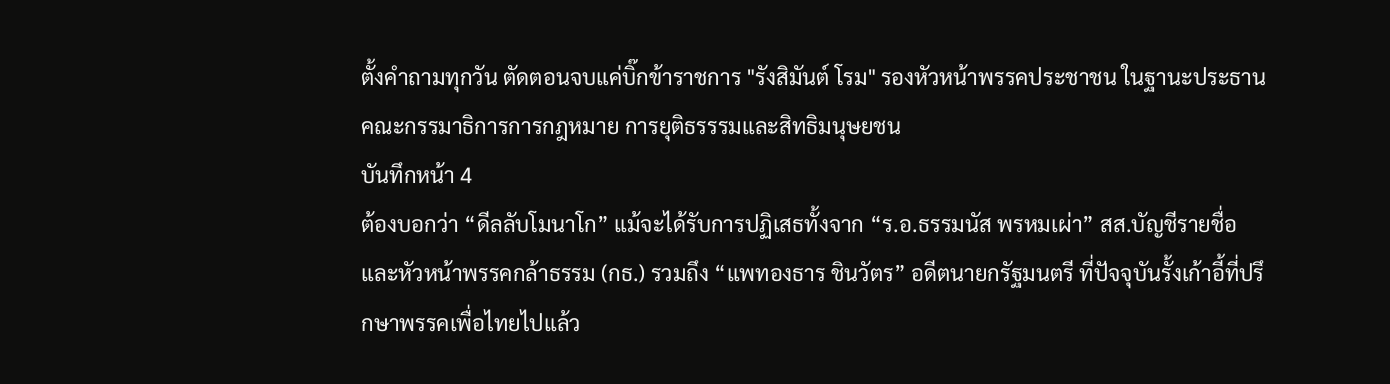ตั้งคำถามทุกวัน ตัดตอนจบแค่บิ๊กข้าราชการ "รังสิมันต์ โรม" รองหัวหน้าพรรคประชาชน ในฐานะประธานคณะกรรมาธิการการกฎหมาย การยุติธรรรมและสิทธิมนุษยชน
บันทึกหน้า 4
ต้องบอกว่า “ดีลลับโมนาโก” แม้จะได้รับการปฏิเสธทั้งจาก “ร.อ.ธรรมนัส พรหมเผ่า” สส.บัญชีรายชื่อ และหัวหน้าพรรคกล้าธรรม (กธ.) รวมถึง “แพทองธาร ชินวัตร” อดีตนายกรัฐมนตรี ที่ปัจจุบันรั้งเก้าอี้ที่ปรึกษาพรรคเพื่อไทยไปแล้ว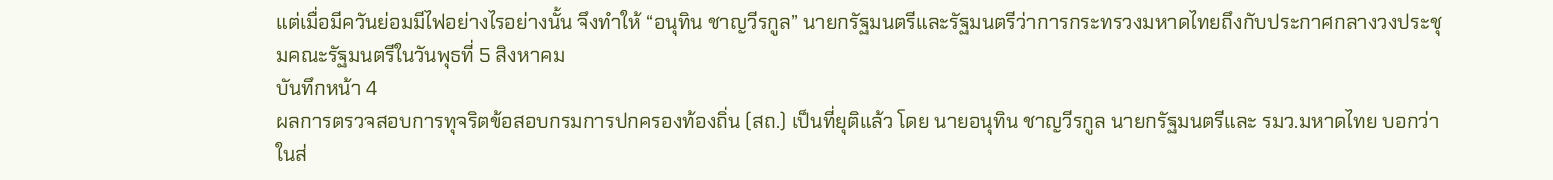แต่เมื่อมีควันย่อมมีไฟอย่างไรอย่างนั้น จึงทำให้ “อนุทิน ชาญวีรกูล” นายกรัฐมนตรีและรัฐมนตรีว่าการกระทรวงมหาดไทยถึงกับประกาศกลางวงประชุมคณะรัฐมนตรีในวันพุธที่ 5 สิงหาคม
บันทึกหน้า 4
ผลการตรวจสอบการทุจริตข้อสอบกรมการปกครองท้องถิ่น (สถ.) เป็นที่ยุติแล้ว โดย นายอนุทิน ชาญวีรกูล นายกรัฐมนตรีและ รมว.มหาดไทย บอกว่า ในส่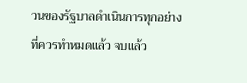วนของรัฐบาลดำเนินการทุกอย่างที่ควรทำหมดแล้ว จบแล้ว